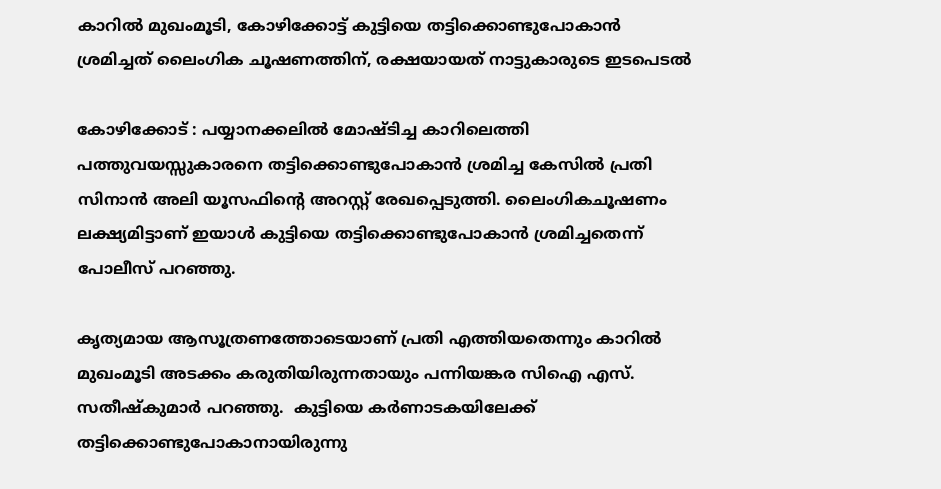കാറില്‍ മുഖംമൂടി, കോഴിക്കോട്ട് കുട്ടിയെ തട്ടിക്കൊണ്ടുപോകാന്‍ ശ്രമിച്ചത് ലൈംഗിക ചൂഷണത്തിന്, രക്ഷയായത് നാട്ടുകാരുടെ ഇടപെടല്‍

കോഴിക്കോട് : പയ്യാനക്കലില്‍ മോഷ്ടിച്ച കാറിലെത്തി പത്തുവയസ്സുകാരനെ തട്ടിക്കൊണ്ടുപോകാന്‍ ശ്രമിച്ച കേസില്‍ പ്രതി സിനാന്‍ അലി യൂസഫിന്റെ അറസ്റ്റ് രേഖപ്പെടുത്തി. ലൈംഗികചൂഷണം ലക്ഷ്യമിട്ടാണ് ഇയാള്‍ കുട്ടിയെ തട്ടിക്കൊണ്ടുപോകാന്‍ ശ്രമിച്ചതെന്ന് പോലീസ് പറഞ്ഞു.

കൃത്യമായ ആസൂത്രണത്തോടെയാണ് പ്രതി എത്തിയതെന്നും കാറില്‍ മുഖംമൂടി അടക്കം കരുതിയിരുന്നതായും പന്നിയങ്കര സിഐ എസ്. സതീഷ്‌കുമാര്‍ പറഞ്ഞു.  കുട്ടിയെ കര്‍ണാടകയിലേക്ക് തട്ടിക്കൊണ്ടുപോകാനായിരുന്നു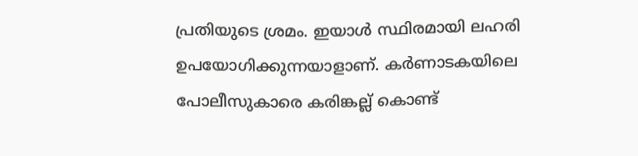പ്രതിയുടെ ശ്രമം. ഇയാള്‍ സ്ഥിരമായി ലഹരി ഉപയോഗിക്കുന്നയാളാണ്. കര്‍ണാടകയിലെ പോലീസുകാരെ കരിങ്കല്ല് കൊണ്ട്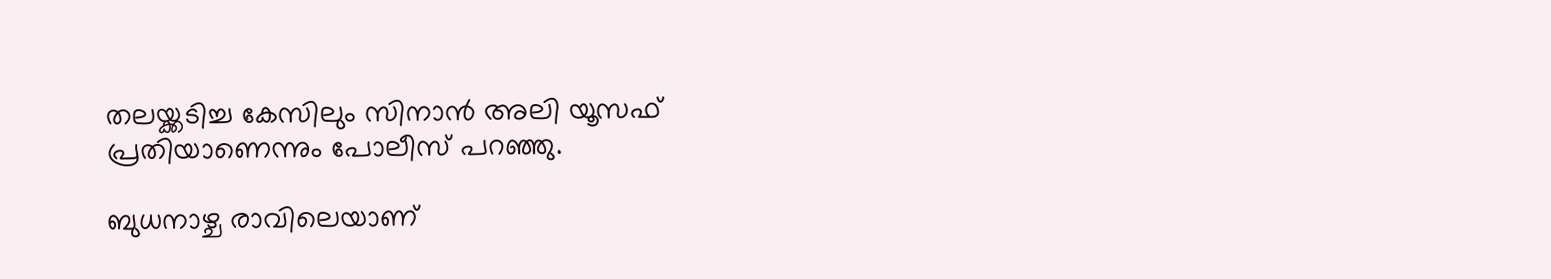തലയ്ക്കടിച്ച കേസിലും സിനാന്‍ അലി യൂസഫ് പ്രതിയാണെന്നും പോലീസ് പറഞ്ഞു.

ബുധനാഴ്ച രാവിലെയാണ്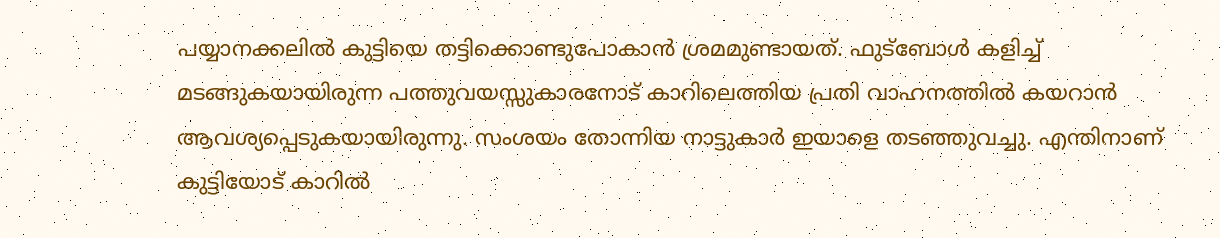പയ്യാനക്കലില്‍ കുട്ടിയെ തട്ടിക്കൊണ്ടുപോകാന്‍ ശ്രമമുണ്ടായത്. ഫുട്‌ബോള്‍ കളിച്ച് മടങ്ങുകയായിരുന്ന പത്തുവയസ്സുകാരനോട് കാറിലെത്തിയ പ്രതി വാഹനത്തില്‍ കയറാന്‍ ആവശ്യപ്പെടുകയായിരുന്നു. സംശയം തോന്നിയ നാട്ടുകാര്‍ ഇയാളെ തടഞ്ഞുവച്ചു. എന്തിനാണ് കുട്ടിയോട് കാറില്‍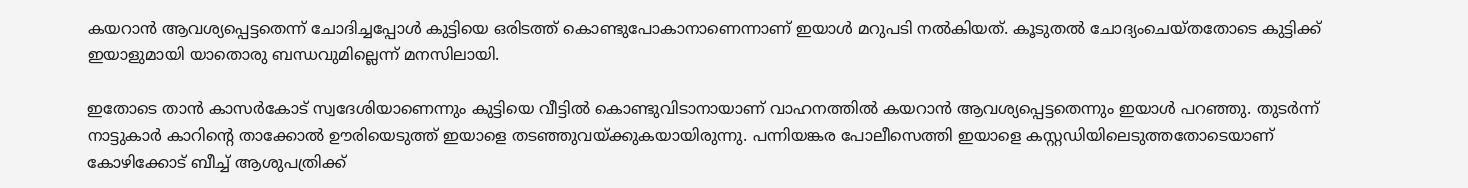കയറാന്‍ ആവശ്യപ്പെട്ടതെന്ന് ചോദിച്ചപ്പോള്‍ കുട്ടിയെ ഒരിടത്ത് കൊണ്ടുപോകാനാണെന്നാണ് ഇയാള്‍ മറുപടി നല്‍കിയത്. കൂടുതല്‍ ചോദ്യംചെയ്തതോടെ കുട്ടിക്ക് ഇയാളുമായി യാതൊരു ബന്ധവുമില്ലെന്ന് മനസിലായി.

ഇതോടെ താന്‍ കാസര്‍കോട് സ്വദേശിയാണെന്നും കുട്ടിയെ വീട്ടില്‍ കൊണ്ടുവിടാനായാണ് വാഹനത്തില്‍ കയറാന്‍ ആവശ്യപ്പെട്ടതെന്നും ഇയാള്‍ പറഞ്ഞു. തുടര്‍ന്ന് നാട്ടുകാര്‍ കാറിന്റെ താക്കോല്‍ ഊരിയെടുത്ത് ഇയാളെ തടഞ്ഞുവയ്ക്കുകയായിരുന്നു. പന്നിയങ്കര പോലീസെത്തി ഇയാളെ കസ്റ്റഡിയിലെടുത്തതോടെയാണ് കോഴിക്കോട് ബീച്ച് ആശുപത്രിക്ക്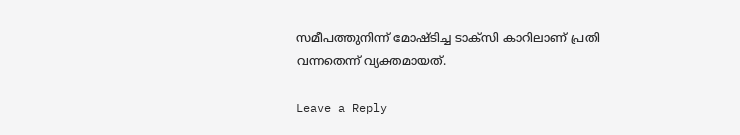സമീപത്തുനിന്ന് മോഷ്ടിച്ച ടാക്‌സി കാറിലാണ് പ്രതി വന്നതെന്ന് വ്യക്തമായത്.

Leave a Reply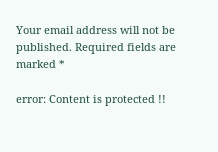Your email address will not be published. Required fields are marked *

error: Content is protected !!